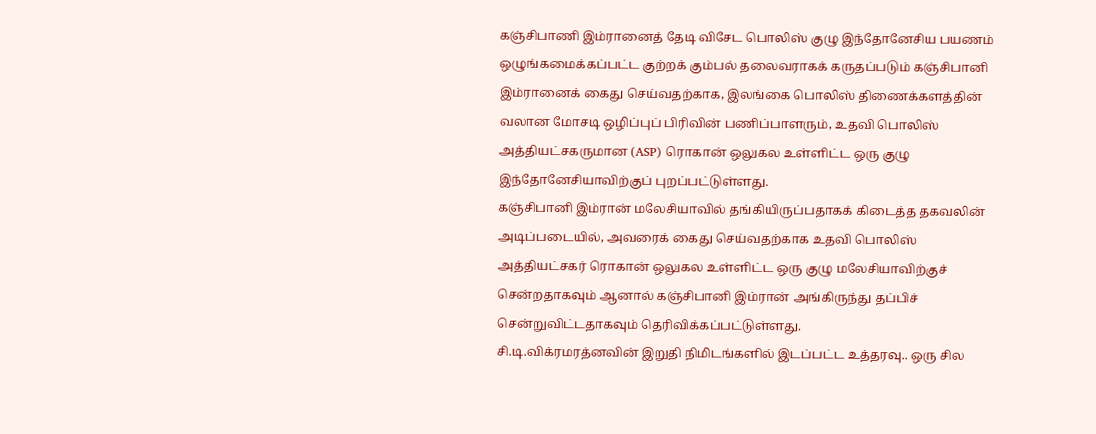கஞ்சிபாணி இம்ரானைத் தேடி விசேட பொலிஸ் குழு இந்தோனேசிய பயணம்
ஒழுங்கமைக்கப்பட்ட குற்றக் கும்பல் தலைவராகக் கருதப்படும் கஞ்சிபானி இம்ரானைக் கைது செய்வதற்காக, இலங்கை பொலிஸ் திணைக்களத்தின் வலான மோசடி ஒழிப்புப் பிரிவின் பணிப்பாளரும், உதவி பொலிஸ் அத்தியட்சகருமான (ASP) ரொகான் ஒலுகல உள்ளிட்ட ஒரு குழு இந்தோனேசியாவிற்குப் புறப்பட்டுள்ளது.
கஞ்சிபானி இம்ரான் மலேசியாவில் தங்கியிருப்பதாகக் கிடைத்த தகவலின் அடிப்படையில், அவரைக் கைது செய்வதற்காக உதவி பொலிஸ் அத்தியட்சகர் ரொகான் ஒலுகல உள்ளிட்ட ஒரு குழு மலேசியாவிற்குச் சென்றதாகவும் ஆனால் கஞ்சிபானி இம்ரான் அங்கிருந்து தப்பிச் சென்றுவிட்டதாகவும் தெரிவிக்கப்பட்டுள்ளது.
சி.டி.விக்ரமரத்னவின் இறுதி நிமிடங்களில் இடப்பட்ட உத்தரவு.. ஒரு சில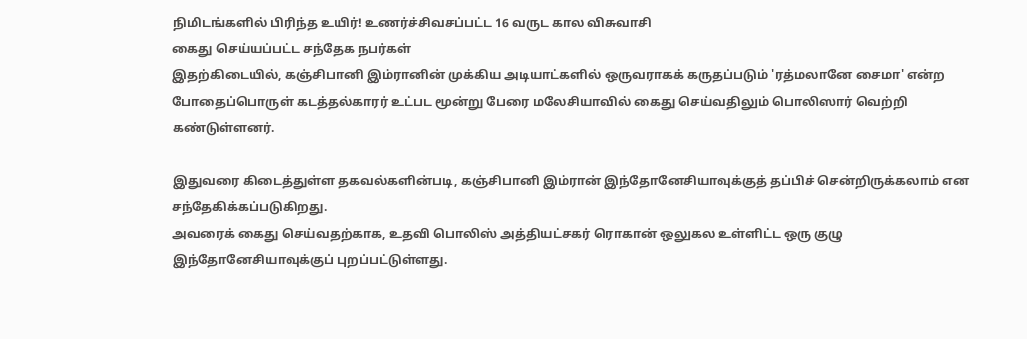நிமிடங்களில் பிரிந்த உயிர்! உணர்ச்சிவசப்பட்ட 16 வருட கால விசுவாசி
கைது செய்யப்பட்ட சந்தேக நபர்கள்
இதற்கிடையில், கஞ்சிபானி இம்ரானின் முக்கிய அடியாட்களில் ஒருவராகக் கருதப்படும் 'ரத்மலானே சைமா' என்ற போதைப்பொருள் கடத்தல்காரர் உட்பட மூன்று பேரை மலேசியாவில் கைது செய்வதிலும் பொலிஸார் வெற்றி கண்டுள்ளனர்.

இதுவரை கிடைத்துள்ள தகவல்களின்படி, கஞ்சிபானி இம்ரான் இந்தோனேசியாவுக்குத் தப்பிச் சென்றிருக்கலாம் என சந்தேகிக்கப்படுகிறது.
அவரைக் கைது செய்வதற்காக, உதவி பொலிஸ் அத்தியட்சகர் ரொகான் ஒலுகல உள்ளிட்ட ஒரு குழு இந்தோனேசியாவுக்குப் புறப்பட்டுள்ளது.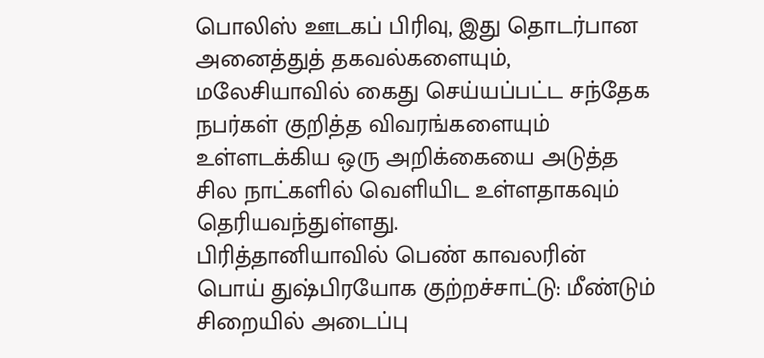பொலிஸ் ஊடகப் பிரிவு, இது தொடர்பான அனைத்துத் தகவல்களையும், மலேசியாவில் கைது செய்யப்பட்ட சந்தேக நபர்கள் குறித்த விவரங்களையும் உள்ளடக்கிய ஒரு அறிக்கையை அடுத்த சில நாட்களில் வெளியிட உள்ளதாகவும் தெரியவந்துள்ளது.
பிரித்தானியாவில் பெண் காவலரின் பொய் துஷ்பிரயோக குற்றச்சாட்டு: மீண்டும் சிறையில் அடைப்பு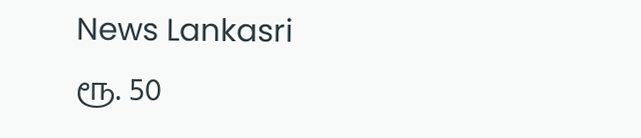News Lankasri
ரூ. 50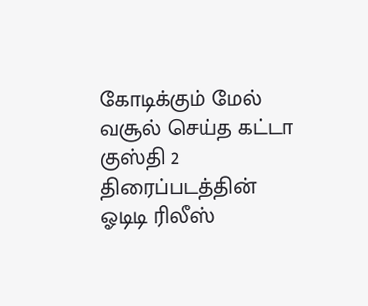கோடிக்கும் மேல் வசூல் செய்த கட்டா குஸ்தி 2 திரைப்படத்தின் ஓடிடி ரிலீஸ்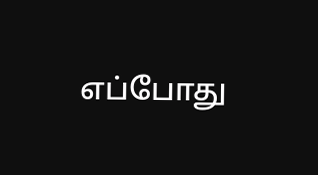எப்போது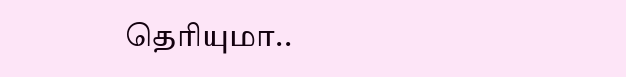தெரியுமா..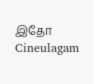இதோ Cineulagam